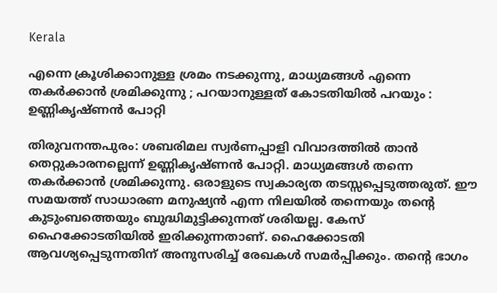Kerala

എന്നെ ക്രൂശിക്കാനുള്ള ശ്രമം നടക്കുന്നു, മാധ്യമങ്ങള്‍ എന്നെ തകര്‍ക്കാന്‍ ശ്രമിക്കുന്നു ; പറയാനുള്ളത് കോടതിയിൽ പറയും : ഉണ്ണികൃഷ്ണന്‍ പോറ്റി

തിരുവനന്തപുരം: ശബരിമല സ്വര്‍ണപ്പാളി വിവാദത്തില്‍ താന്‍ തെറ്റുകാരനല്ലെന്ന് ഉണ്ണികൃഷ്ണന്‍ പോറ്റി. മാധ്യമങ്ങള്‍ തന്നെ തകര്‍ക്കാന്‍ ശ്രമിക്കുന്നു. ഒരാളുടെ സ്വകാര്യത തടസ്സപ്പെടുത്തരുത്. ഈ സമയത്ത് സാധാരണ മനുഷ്യന്‍ എന്ന നിലയില്‍ തന്നെയും തന്റെ കുടുംബത്തെയും ബുദ്ധിമുട്ടിക്കുന്നത് ശരിയല്ല. കേസ് ഹൈക്കോടതിയില്‍ ഇരിക്കുന്നതാണ്. ഹൈക്കോടതി ആവശ്യപ്പെടുന്നതിന് അനുസരിച്ച് രേഖകള്‍ സമര്‍പ്പിക്കും. തന്റെ ഭാഗം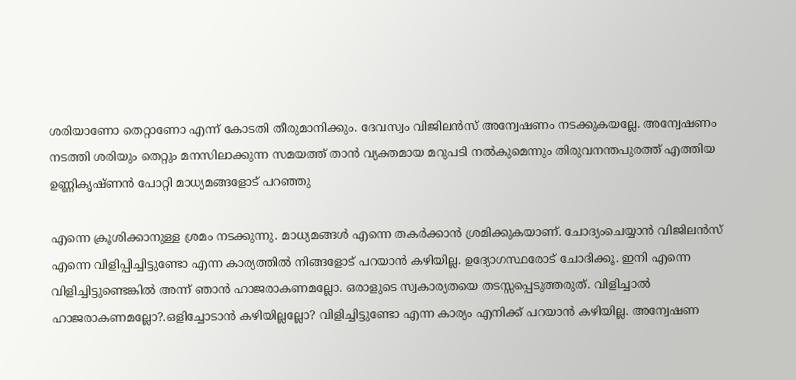ശരിയാണോ തെറ്റാണോ എന്ന് കോടതി തീരുമാനിക്കും. ദേവസ്വം വിജിലന്‍സ് അന്വേഷണം നടക്കുകയല്ലേ. അന്വേഷണം നടത്തി ശരിയും തെറ്റും മനസിലാക്കുന്ന സമയത്ത് താന്‍ വ്യക്തമായ മറുപടി നല്‍കുമെന്നും തിരുവനന്തപുരത്ത് എത്തിയ ഉണ്ണികൃഷ്ണന്‍ പോറ്റി മാധ്യമങ്ങളോട് പറഞ്ഞു

എന്നെ ക്രൂശിക്കാനുള്ള ശ്രമം നടക്കുന്നു. മാധ്യമങ്ങള്‍ എന്നെ തകര്‍ക്കാന്‍ ശ്രമിക്കുകയാണ്. ചോദ്യംചെയ്യാന്‍ വിജിലന്‍സ് എന്നെ വിളിപ്പിച്ചിട്ടുണ്ടോ എന്ന കാര്യത്തില്‍ നിങ്ങളോട് പറയാന്‍ കഴിയില്ല. ഉദ്യോഗസ്ഥരോട് ചോദിക്കൂ. ഇനി എന്നെ വിളിച്ചിട്ടുണ്ടെങ്കില്‍ അന്ന് ഞാന്‍ ഹാജരാകണമല്ലോ. ഒരാളുടെ സ്വകാര്യതയെ തടസ്സപ്പെടുത്തരുത്. വിളിച്ചാല്‍ ഹാജരാകണമല്ലോ?.ഒളിച്ചോടാന്‍ കഴിയില്ലല്ലോ? വിളിച്ചിട്ടുണ്ടോ എന്ന കാര്യം എനിക്ക് പറയാന്‍ കഴിയില്ല. അന്വേഷണ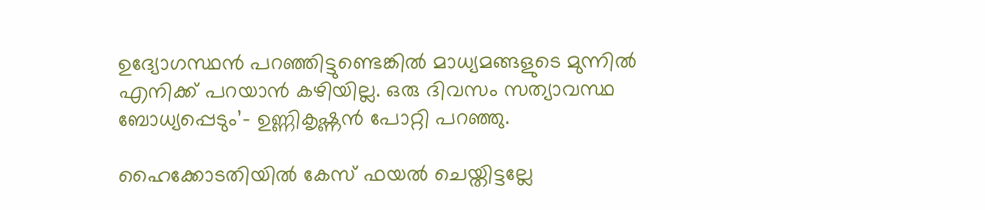ഉദ്യോഗസ്ഥന്‍ പറഞ്ഞിട്ടുണ്ടെങ്കില്‍ മാധ്യമങ്ങളുടെ മുന്നില്‍ എനിക്ക് പറയാന്‍ കഴിയില്ല. ഒരു ദിവസം സത്യാവസ്ഥ ബോധ്യപ്പെടും’- ഉണ്ണികൃഷ്ണന്‍ പോറ്റി പറഞ്ഞു.

ഹൈക്കോടതിയില്‍ കേസ് ഫയല്‍ ചെയ്തിട്ടല്ലേ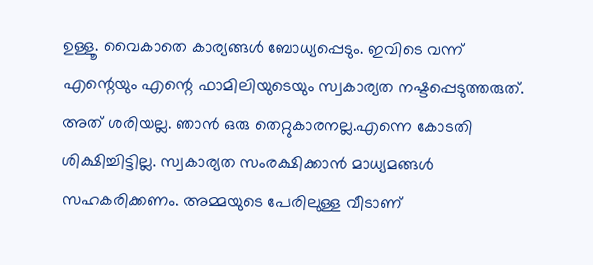ഉള്ളൂ. വൈകാതെ കാര്യങ്ങള്‍ ബോധ്യപ്പെടും. ഇവിടെ വന്ന് എന്റെയും എന്റെ ഫാമിലിയുടെയും സ്വകാര്യത നഷ്ടപ്പെടുത്തരുത്. അത് ശരിയല്ല. ഞാന്‍ ഒരു തെറ്റുകാരനല്ല.എന്നെ കോടതി ശിക്ഷിച്ചിട്ടില്ല. സ്വകാര്യത സംരക്ഷിക്കാന്‍ മാധ്യമങ്ങള്‍ സഹകരിക്കണം. അമ്മയുടെ പേരിലുള്ള വീടാണ്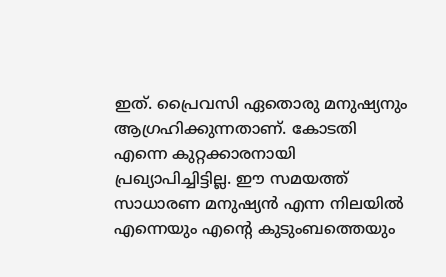ഇത്. പ്രൈവസി ഏതൊരു മനുഷ്യനും ആഗ്രഹിക്കുന്നതാണ്. കോടതി എന്നെ കുറ്റക്കാരനായി പ്രഖ്യാപിച്ചിട്ടില്ല. ഈ സമയത്ത് സാധാരണ മനുഷ്യന്‍ എന്ന നിലയില്‍ എന്നെയും എന്റെ കുടുംബത്തെയും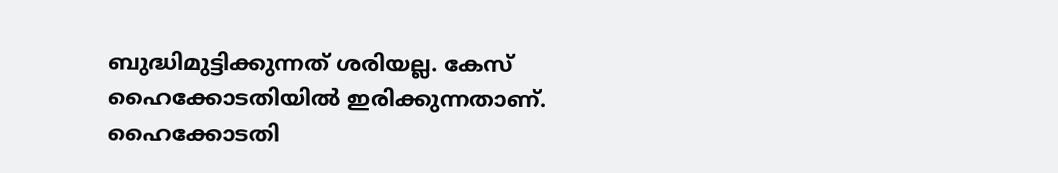ബുദ്ധിമുട്ടിക്കുന്നത് ശരിയല്ല. കേസ് ഹൈക്കോടതിയില്‍ ഇരിക്കുന്നതാണ്. ഹൈക്കോടതി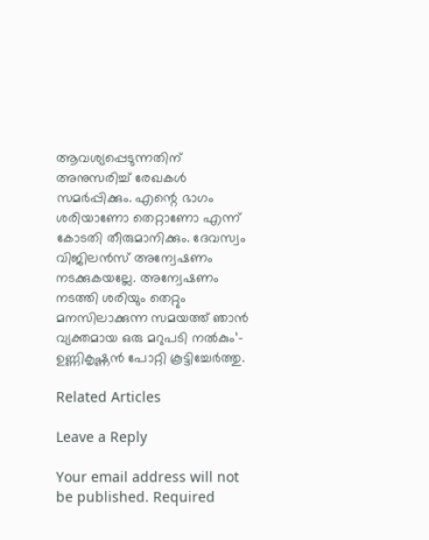ആവശ്യപ്പെടുന്നതിന് അനുസരിച്ച് രേഖകള്‍ സമര്‍പ്പിക്കും. എന്റെ ഭാഗം ശരിയാണോ തെറ്റാണോ എന്ന് കോടതി തീരുമാനിക്കും. ദേവസ്വം വിജിലന്‍സ് അന്വേഷണം നടക്കുകയല്ലേ. അന്വേഷണം നടത്തി ശരിയും തെറ്റും മനസിലാക്കുന്ന സമയത്ത് ഞാന്‍ വ്യക്തമായ ഒരു മറുപടി നല്‍കും’- ഉണ്ണികൃഷ്ണന്‍ പോറ്റി കൂട്ടിച്ചേര്‍ത്തു.

Related Articles

Leave a Reply

Your email address will not be published. Required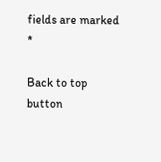fields are marked *

Back to top button